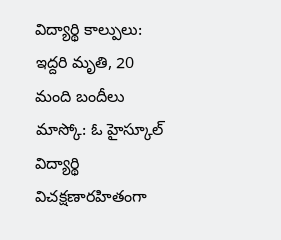విద్యార్థి కాల్పులు: ఇద్దరి మృతి, 20 మంది బందీలు
మాస్కో: ఓ హైస్కూల్ విద్యార్థి విచక్షణారహితంగా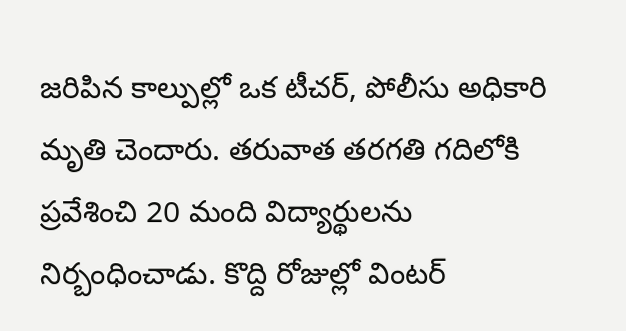జరిపిన కాల్పుల్లో ఒక టీచర్, పోలీసు అధికారి మృతి చెందారు. తరువాత తరగతి గదిలోకి ప్రవేశించి 20 మంది విద్యార్థులను నిర్బంధించాడు. కొద్ది రోజుల్లో వింటర్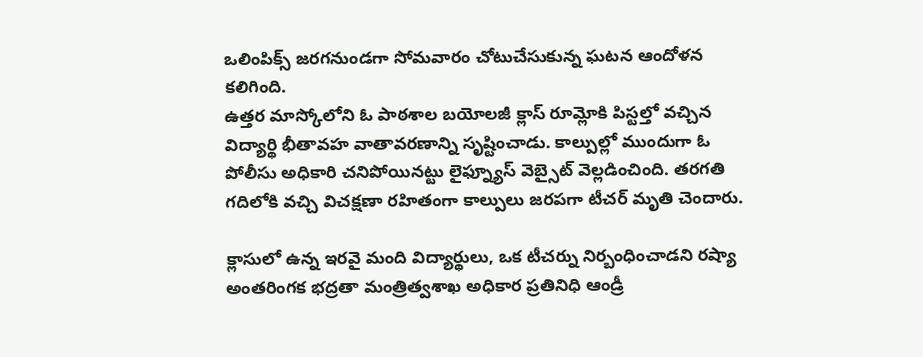ఒలింపిక్స్ జరగనుండగా సోమవారం చోటుచేసుకున్న ఘటన ఆందోళన కలిగింది.
ఉత్తర మాస్కోలోని ఓ పాఠశాల బయోలజీ క్లాస్ రూమ్లోకి పిస్టల్తో వచ్చిన విద్యార్థి భీతావహ వాతావరణాన్ని సృష్టించాడు. కాల్పుల్లో ముందుగా ఓ పోలీసు అధికారి చనిపోయినట్టు లైఫ్న్యూస్ వెబ్సైట్ వెల్లడించింది. తరగతి గదిలోకి వచ్చి విచక్షణా రహితంగా కాల్పులు జరపగా టీచర్ మృతి చెందారు.

క్లాసులో ఉన్న ఇరవై మంది విద్యార్థులు, ఒక టీచర్ను నిర్బంధించాడని రష్యా అంతరింగక భద్రతా మంత్రిత్వశాఖ అధికార ప్రతినిధి ఆండ్రీ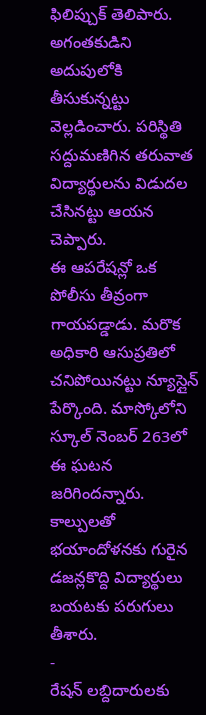ఫిలిప్చుక్ తెలిపారు. అగంతకుడిని అదుపులోకి తీసుకున్నట్టు వెల్లడించారు. పరిస్థితి సద్దుమణిగిన తరువాత విద్యార్థులను విడుదల చేసినట్టు ఆయన చెప్పారు.
ఈ ఆపరేషన్లో ఒక పోలీసు తీవ్రంగా గాయపడ్డాడు. మరొక అధికారి ఆసుప్రతిలో చనిపోయినట్టు న్యూస్లైన్ పేర్కొంది. మాస్కోలోని స్కూల్ నెంబర్ 263లో ఈ ఘటన జరిగిందన్నారు. కాల్పులతో భయాందోళనకు గురైన డజన్లకొద్ది విద్యార్థులు బయటకు పరుగులు తీశారు.
-
రేషన్ లబ్దిదారులకు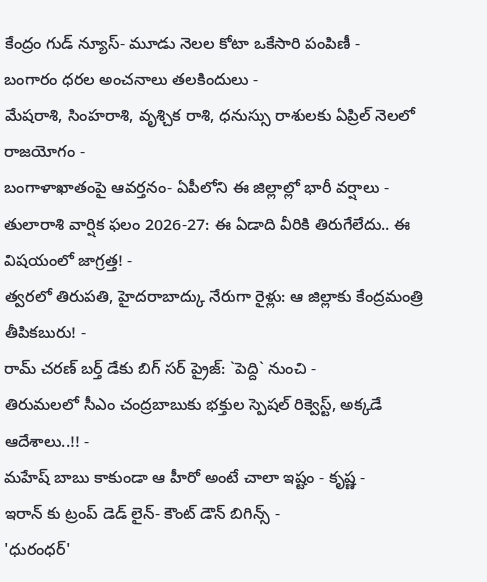కేంద్రం గుడ్ న్యూస్- మూడు నెలల కోటా ఒకేసారి పంపిణీ -
బంగారం ధరల అంచనాలు తలకిందులు -
మేషరాశి, సింహరాశి, వృశ్చిక రాశి, ధనుస్సు రాశులకు ఏప్రిల్ నెలలో రాజయోగం -
బంగాళాఖాతంపై ఆవర్తనం- ఏపీలోని ఈ జిల్లాల్లో భారీ వర్షాలు -
తులారాశి వార్షిక ఫలం 2026-27: ఈ ఏడాది వీరికి తిరుగేలేదు.. ఈ విషయంలో జాగ్రత్త! -
త్వరలో తిరుపతి, హైదరాబాద్కు నేరుగా రైళ్లు: ఆ జిల్లాకు కేంద్రమంత్రి తీపికబురు! -
రామ్ చరణ్ బర్త్ డేకు బిగ్ సర్ ప్రైజ్: `పెద్ది` నుంచి -
తిరుమలలో సీఎం చంద్రబాబుకు భక్తుల స్పెషల్ రిక్వెస్ట్, అక్కడే ఆదేశాలు..!! -
మహేష్ బాబు కాకుండా ఆ హీరో అంటే చాలా ఇష్టం - కృష్ణ -
ఇరాన్ కు ట్రంప్ డెడ్ లైన్- కౌంట్ డౌన్ బిగిన్స్ -
'ధురంధర్'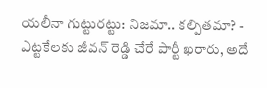యలీనా గుట్టురట్టు: నిజమా.. కల్పితమా? -
ఎట్టకేలకు జీవన్ రెడ్డి చేరే పార్టీ ఖరారు, అదే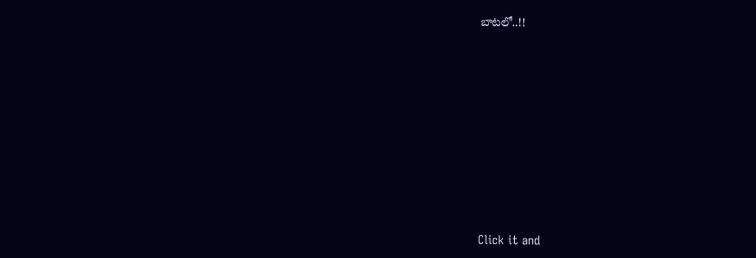బాటలో..!!












Click it and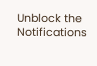Unblock the Notifications